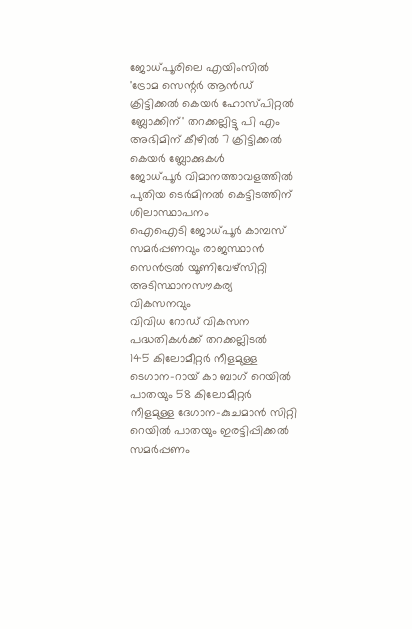ജോധ്പൂരിലെ എയിംസില്‍ 'ട്രോമ സെന്റര്‍ ആന്‍ഡ് ക്രിട്ടിക്കല്‍ കെയര്‍ ഹോസ്പിറ്റല്‍ ബ്ലോക്കിന്' തറക്കല്ലിട്ടു പി എം അഭിമിന് കീഴില്‍ 7 ക്രിട്ടിക്കല്‍ കെയര്‍ ബ്ലോക്കുകള്‍
ജോധ്പൂര്‍ വിമാനത്താവളത്തില്‍ പുതിയ ടെര്‍മിനല്‍ കെട്ടിടത്തിന് ശിലാസ്ഥാപനം
ഐഐടി ജോധ്പൂര്‍ കാമ്പസ് സമര്‍പ്പണവും രാജസ്ഥാന്‍ സെന്‍ട്രല്‍ യൂണിവേഴ്‌സിറ്റി അടിസ്ഥാനസൗകര്യ വികസനവും
വിവിധ റോഡ് വികസന പദ്ധതികള്‍ക്ക് തറക്കല്ലിടല്‍
145 കിലോമീറ്റര്‍ നീളമുള്ള ടെഗാന-റായ് കാ ബാഗ് റെയില്‍ പാതയും 58 കിലോമീറ്റര്‍ നീളമുള്ള ദേഗാന-കുചമാന്‍ സിറ്റി റെയില്‍ പാതയും ഇരട്ടിപ്പിക്കല്‍ സമര്‍പ്പണം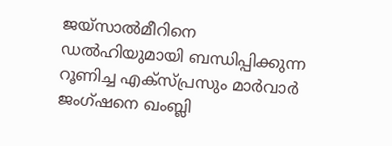ജയ്സാല്‍മീറിനെ ഡല്‍ഹിയുമായി ബന്ധിപ്പിക്കുന്ന റൂണിച്ച എക്സ്പ്രസും മാര്‍വാര്‍ ജംഗ്ഷനെ ഖംബ്ലി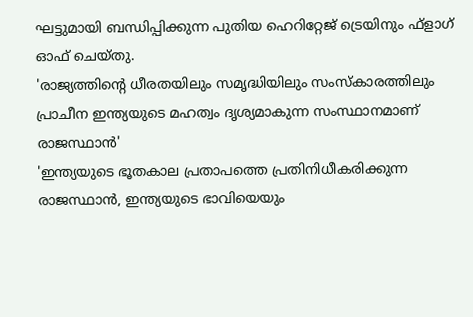ഘട്ടുമായി ബന്ധിപ്പിക്കുന്ന പുതിയ ഹെറിറ്റേജ് ട്രെയിനും ഫ്‌ളാഗ് ഓഫ് ചെയ്തു.
'രാജ്യത്തിന്റെ ധീരതയിലും സമൃദ്ധിയിലും സംസ്‌കാരത്തിലും പ്രാചീന ഇന്ത്യയുടെ മഹത്വം ദൃശ്യമാകുന്ന സംസ്ഥാനമാണ് രാജസ്ഥാന്‍'
'ഇന്ത്യയുടെ ഭൂതകാല പ്രതാപത്തെ പ്രതിനിധീകരിക്കുന്ന രാജസ്ഥാന്‍, ഇന്ത്യയുടെ ഭാവിയെയും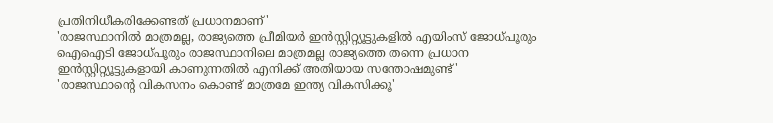പ്രതിനിധീകരിക്കേണ്ടത് പ്രധാനമാണ്'
'രാജസ്ഥാനില്‍ മാത്രമല്ല, രാജ്യത്തെ പ്രീമിയർ ഇന്‍സ്റ്റിറ്റ്യൂട്ടുകളില്‍ എയിംസ് ജോധ്പൂരും ഐഐടി ജോധ്പൂരും രാജസ്ഥാനിലെ മാത്രമല്ല രാജ്യത്തെ തന്നെ പ്രധാന ഇന്‍സ്റ്റിറ്റ്യൂട്ടുകളായി കാണുന്നതില്‍ എനിക്ക് അതിയായ സന്തോഷമുണ്ട്'
'രാജസ്ഥാന്റെ വികസനം കൊണ്ട് മാത്രമേ ഇന്ത്യ വികസിക്കൂ'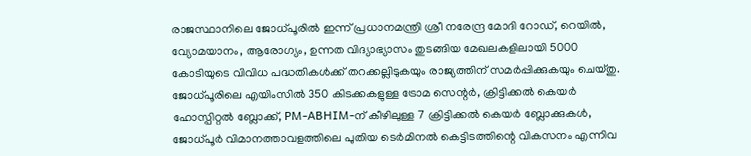രാജസ്ഥാനിലെ ജോധ്പൂരില്‍ ഇന്ന് പ്രധാനമന്ത്രി ശ്രീ നരേന്ദ്ര മോദി റോഡ്, റെയില്‍, വ്യോമയാനം, ആരോഗ്യം, ഉന്നത വിദ്യാഭ്യാസം തുടങ്ങിയ മേഖലകളിലായി 5000 കോടിയുടെ വിവിധ പദ്ധതികള്‍ക്ക് തറക്കല്ലിടുകയും രാജ്യത്തിന് സമര്‍പ്പിക്കുകയും ചെയ്തു. ജോധ്പൂരിലെ എയിംസില്‍ 350 കിടക്കകളുള്ള ട്രോമ സെന്റര്‍, ക്രിട്ടിക്കല്‍ കെയര്‍ ഹോസ്പിറ്റല്‍ ബ്ലോക്ക്, PM-ABHIM-ന് കീഴിലുള്ള 7 ക്രിട്ടിക്കല്‍ കെയര്‍ ബ്ലോക്കുകള്‍, ജോധ്പൂര്‍ വിമാനത്താവളത്തിലെ പുതിയ ടെര്‍മിനല്‍ കെട്ടിടത്തിന്റെ വികസനം എന്നിവ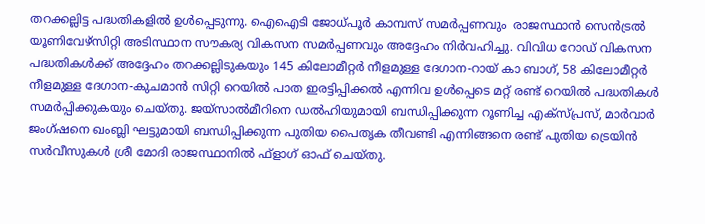തറക്കല്ലിട്ട പദ്ധതികളില്‍ ഉള്‍പ്പെടുന്നു. ഐഐടി ജോധ്പൂര്‍ കാമ്പസ് സമര്‍പ്പണവും  രാജസ്ഥാന്‍ സെന്‍ട്രല്‍ യൂണിവേഴ്സിറ്റി അടിസ്ഥാന സൗകര്യ വികസന സമര്‍പ്പണവും അദ്ദേഹം നിര്‍വഹിച്ചു. വിവിധ റോഡ് വികസന പദ്ധതികള്‍ക്ക് അദ്ദേഹം തറക്കല്ലിടുകയും 145 കിലോമീറ്റര്‍ നീളമുള്ള ദേഗാന-റായ് കാ ബാഗ്, 58 കിലോമീറ്റര്‍ നീളമുള്ള ദേഗാന-കുചമാന്‍ സിറ്റി റെയില്‍ പാത ഇരട്ടിപ്പിക്കല്‍ എന്നിവ ഉള്‍പ്പെടെ മറ്റ് രണ്ട് റെയില്‍ പദ്ധതികള്‍ സമര്‍പ്പിക്കുകയും ചെയ്തു. ജയ്സാല്‍മീറിനെ ഡല്‍ഹിയുമായി ബന്ധിപ്പിക്കുന്ന റൂണിച്ച എക്സ്പ്രസ്, മാര്‍വാര്‍ ജംഗ്ഷനെ ഖംബ്ലി ഘട്ടുമായി ബന്ധിപ്പിക്കുന്ന പുതിയ പൈതൃക തീവണ്ടി എന്നിങ്ങനെ രണ്ട് പുതിയ ട്രെയിന്‍ സര്‍വീസുകള്‍ ശ്രീ മോദി രാജസ്ഥാനില്‍ ഫ്‌ളാഗ് ഓഫ് ചെയ്തു.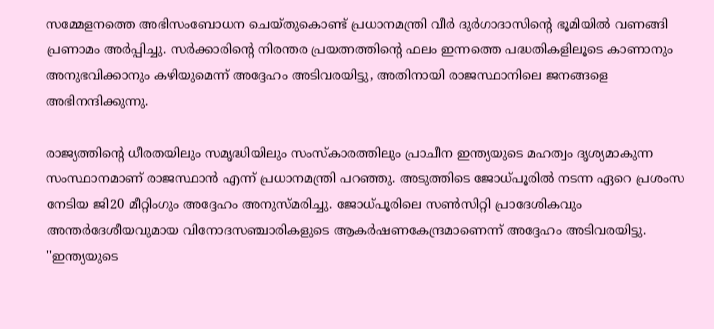സമ്മേളനത്തെ അഭിസംബോധന ചെയ്തുകൊണ്ട് പ്രധാനമന്ത്രി വീര്‍ ദുര്‍ഗാദാസിന്റെ ഭൂമിയില്‍ വണങ്ങി പ്രണാമം അര്‍പ്പിച്ചു. സര്‍ക്കാരിന്റെ നിരന്തര പ്രയത്നത്തിന്റെ ഫലം ഇന്നത്തെ പദ്ധതികളിലൂടെ കാണാനും അനുഭവിക്കാനും കഴിയുമെന്ന് അദ്ദേഹം അടിവരയിട്ടു, അതിനായി രാജസ്ഥാനിലെ ജനങ്ങളെ അഭിനന്ദിക്കുന്നു.

രാജ്യത്തിന്റെ ധീരതയിലും സമൃദ്ധിയിലും സംസ്‌കാരത്തിലും പ്രാചീന ഇന്ത്യയുടെ മഹത്വം ദൃശ്യമാകുന്ന സംസ്ഥാനമാണ് രാജസ്ഥാന്‍ എന്ന് പ്രധാനമന്ത്രി പറഞ്ഞു. അടുത്തിടെ ജോധ്പൂരില്‍ നടന്ന ഏറെ പ്രശംസ നേടിയ ജി20 മീറ്റിംഗും അദ്ദേഹം അനുസ്മരിച്ചു. ജോധ്പൂരിലെ സണ്‍സിറ്റി പ്രാദേശികവും അന്തര്‍ദേശീയവുമായ വിനോദസഞ്ചാരികളുടെ ആകര്‍ഷണകേന്ദ്രമാണെന്ന് അദ്ദേഹം അടിവരയിട്ടു. ''ഇന്ത്യയുടെ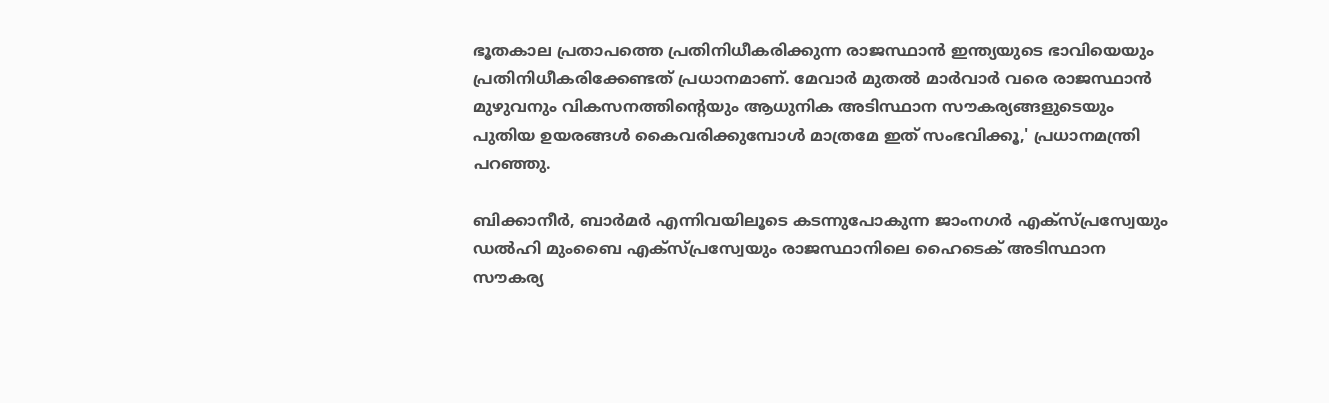ഭൂതകാല പ്രതാപത്തെ പ്രതിനിധീകരിക്കുന്ന രാജസ്ഥാന്‍ ഇന്ത്യയുടെ ഭാവിയെയും പ്രതിനിധീകരിക്കേണ്ടത് പ്രധാനമാണ്. മേവാര്‍ മുതല്‍ മാര്‍വാര്‍ വരെ രാജസ്ഥാന്‍ മുഴുവനും വികസനത്തിന്റെയും ആധുനിക അടിസ്ഥാന സൗകര്യങ്ങളുടെയും പുതിയ ഉയരങ്ങള്‍ കൈവരിക്കുമ്പോള്‍ മാത്രമേ ഇത് സംഭവിക്കൂ,' പ്രധാനമന്ത്രി പറഞ്ഞു.

ബിക്കാനീര്‍, ബാര്‍മര്‍ എന്നിവയിലൂടെ കടന്നുപോകുന്ന ജാംനഗര്‍ എക്സ്പ്രസ്വേയും ഡല്‍ഹി മുംബൈ എക്സ്പ്രസ്വേയും രാജസ്ഥാനിലെ ഹൈടെക് അടിസ്ഥാന സൗകര്യ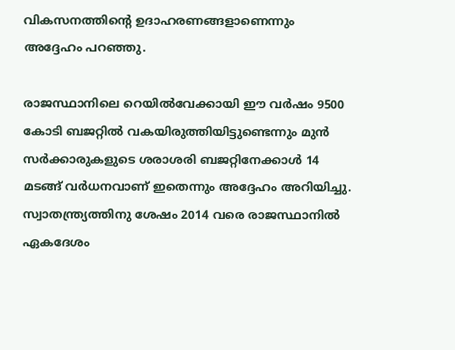വികസനത്തിന്റെ ഉദാഹരണങ്ങളാണെന്നും അദ്ദേഹം പറഞ്ഞു.

രാജസ്ഥാനിലെ റെയില്‍വേക്കായി ഈ വര്‍ഷം 9500 കോടി ബജറ്റില്‍ വകയിരുത്തിയിട്ടുണ്ടെന്നും മുന്‍ സര്‍ക്കാരുകളുടെ ശരാശരി ബജറ്റിനേക്കാള്‍ 14 മടങ്ങ് വര്‍ധനവാണ് ഇതെന്നും അദ്ദേഹം അറിയിച്ചു. സ്വാതന്ത്ര്യത്തിനു ശേഷം 2014 വരെ രാജസ്ഥാനില്‍ ഏകദേശം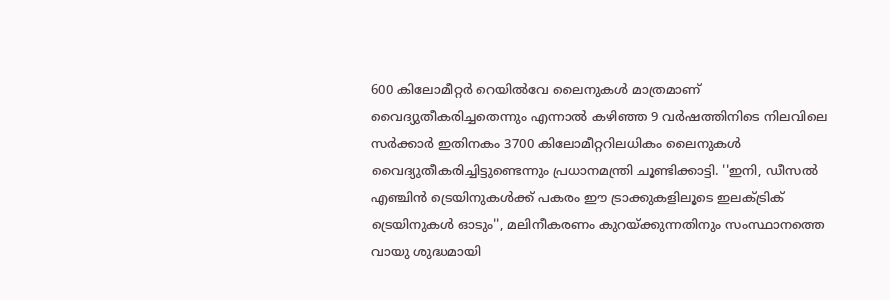600 കിലോമീറ്റര്‍ റെയില്‍വേ ലൈനുകള്‍ മാത്രമാണ് വൈദ്യുതീകരിച്ചതെന്നും എന്നാല്‍ കഴിഞ്ഞ 9 വര്‍ഷത്തിനിടെ നിലവിലെ സര്‍ക്കാര്‍ ഇതിനകം 3700 കിലോമീറ്ററിലധികം ലൈനുകള്‍ വൈദ്യുതീകരിച്ചിട്ടുണ്ടെന്നും പ്രധാനമന്ത്രി ചൂണ്ടിക്കാട്ടി. ''ഇനി, ഡീസല്‍ എഞ്ചിന്‍ ട്രെയിനുകള്‍ക്ക് പകരം ഈ ട്രാക്കുകളിലൂടെ ഇലക്ട്രിക് ട്രെയിനുകള്‍ ഓടും'', മലിനീകരണം കുറയ്ക്കുന്നതിനും സംസ്ഥാനത്തെ വായു ശുദ്ധമായി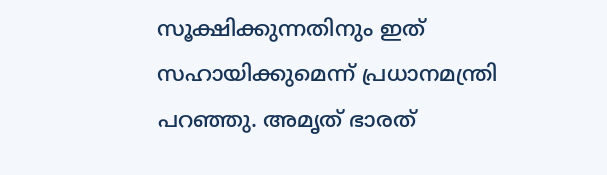സൂക്ഷിക്കുന്നതിനും ഇത് സഹായിക്കുമെന്ന് പ്രധാനമന്ത്രി പറഞ്ഞു. അമൃത് ഭാരത്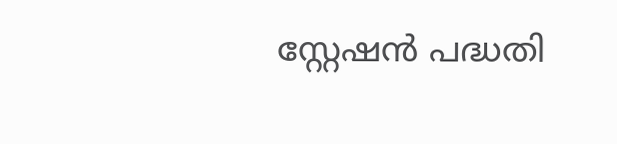സ്റ്റേഷന്‍ പദ്ധതി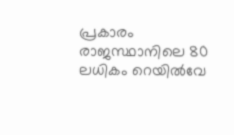പ്രകാരം രാജസ്ഥാനിലെ 80 ലധികം റെയില്‍വേ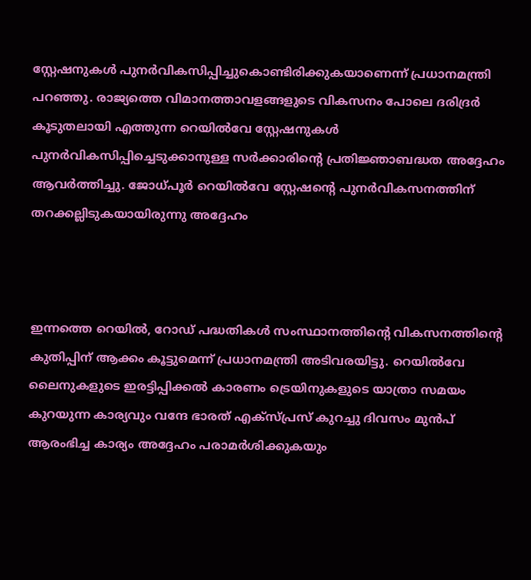സ്റ്റേഷനുകള്‍ പുനര്‍വികസിപ്പിച്ചുകൊണ്ടിരിക്കുകയാണെന്ന് പ്രധാനമന്ത്രി പറഞ്ഞു. രാജ്യത്തെ വിമാനത്താവളങ്ങളുടെ വികസനം പോലെ ദരിദ്രര്‍ കൂടുതലായി എത്തുന്ന റെയില്‍വേ സ്റ്റേഷനുകള്‍ പുനര്‍വികസിപ്പിച്ചെടുക്കാനുള്ള സര്‍ക്കാരിന്റെ പ്രതിജ്ഞാബദ്ധത അദ്ദേഹം ആവര്‍ത്തിച്ചു. ജോധ്പൂര്‍ റെയില്‍വേ സ്റ്റേഷന്റെ പുനര്‍വികസനത്തിന് തറക്കല്ലിടുകയായിരുന്നു അദ്ദേഹം



ഇന്നത്തെ റെയില്‍, റോഡ് പദ്ധതികള്‍ സംസ്ഥാനത്തിന്റെ വികസനത്തിന്റെ കുതിപ്പിന് ആക്കം കൂട്ടുമെന്ന് പ്രധാനമന്ത്രി അടിവരയിട്ടു. റെയില്‍വേ ലൈനുകളുടെ ഇരട്ടിപ്പിക്കല്‍ കാരണം ട്രെയിനുകളുടെ യാത്രാ സമയം കുറയുന്ന കാര്യവും വന്ദേ ഭാരത് എക്‌സ്പ്രസ് കുറച്ചു ദിവസം മുന്‍പ് ആരംഭിച്ച കാര്യം അദ്ദേഹം പരാമര്‍ശിക്കുകയും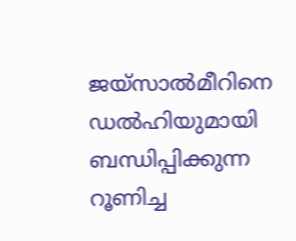ജയ്സാല്‍മീറിനെ ഡല്‍ഹിയുമായി ബന്ധിപ്പിക്കുന്ന റൂണിച്ച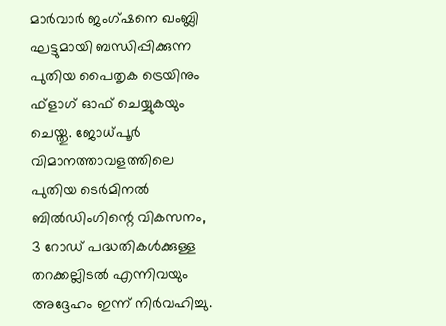മാര്‍വാര്‍ ജംഗ്ഷനെ ഖംബ്ലി ഘട്ടുമായി ബന്ധിപ്പിക്കുന്ന പുതിയ പൈതൃക ട്രെയിനും ഫ്‌ളാഗ് ഓഫ് ചെയ്യുകയും ചെയ്തു. ജോധ്പൂര്‍ വിമാനത്താവളത്തിലെ പുതിയ ടെര്‍മിനല്‍ ബില്‍ഡിംഗിന്റെ വികസനം, 3 റോഡ് പദ്ധതികള്‍ക്കുള്ള തറക്കല്ലിടല്‍ എന്നിവയും അദ്ദേഹം ഇന്ന് നിര്‍വഹിച്ചു.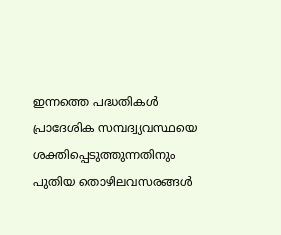ഇന്നത്തെ പദ്ധതികള്‍ പ്രാദേശിക സമ്പദ്വ്യവസ്ഥയെ ശക്തിപ്പെടുത്തുന്നതിനും പുതിയ തൊഴിലവസരങ്ങള്‍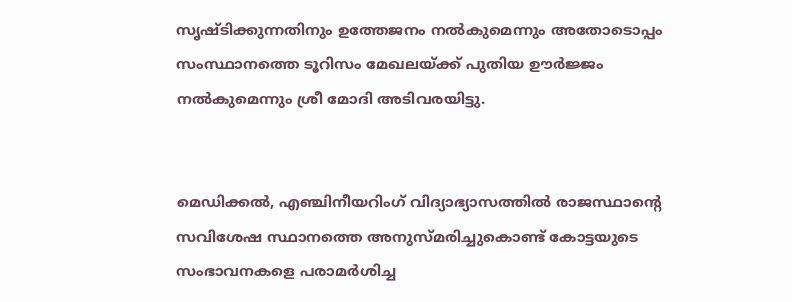സൃഷ്ടിക്കുന്നതിനും ഉത്തേജനം നല്‍കുമെന്നും അതോടൊപ്പം സംസ്ഥാനത്തെ ടൂറിസം മേഖലയ്ക്ക് പുതിയ ഊര്‍ജ്ജം നല്‍കുമെന്നും ശ്രീ മോദി അടിവരയിട്ടു.


മെഡിക്കല്‍, എഞ്ചിനീയറിംഗ് വിദ്യാഭ്യാസത്തില്‍ രാജസ്ഥാന്റെ സവിശേഷ സ്ഥാനത്തെ അനുസ്മരിച്ചുകൊണ്ട് കോട്ടയുടെ സംഭാവനകളെ പരാമര്‍ശിച്ച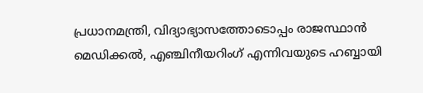പ്രധാനമന്ത്രി, വിദ്യാഭ്യാസത്തോടൊപ്പം രാജസ്ഥാന്‍ മെഡിക്കല്‍, എഞ്ചിനീയറിംഗ് എന്നിവയുടെ ഹബ്ബായി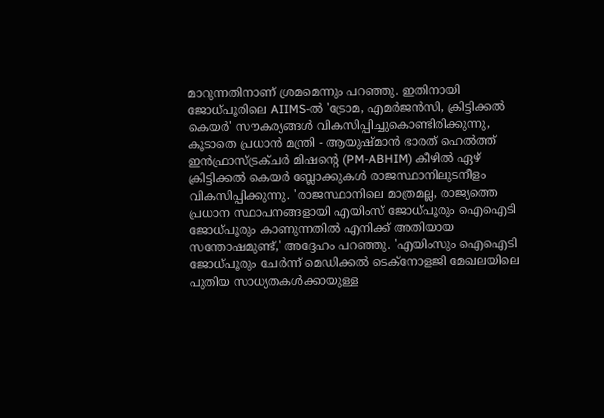മാറുന്നതിനാണ് ശ്രമമെന്നും പറഞ്ഞു. ഇതിനായി ജോധ്പൂരിലെ AIIMS-ല്‍ 'ട്രോമ, എമര്‍ജന്‍സി, ക്രിട്ടിക്കല്‍ കെയര്‍' സൗകര്യങ്ങള്‍ വികസിപ്പിച്ചുകൊണ്ടിരിക്കുന്നു, കൂടാതെ പ്രധാന്‍ മന്ത്രി - ആയുഷ്മാന്‍ ഭാരത് ഹെല്‍ത്ത് ഇന്‍ഫ്രാസ്ട്രക്ചര്‍ മിഷന്റെ (PM-ABHIM) കീഴില്‍ ഏഴ് ക്രിട്ടിക്കല്‍ കെയര്‍ ബ്ലോക്കുകള്‍ രാജസ്ഥാനിലുടനീളം വികസിപ്പിക്കുന്നു. 'രാജസ്ഥാനിലെ മാത്രമല്ല, രാജ്യത്തെ പ്രധാന സ്ഥാപനങ്ങളായി എയിംസ് ജോധ്പൂരും ഐഐടി ജോധ്പൂരും കാണുന്നതില്‍ എനിക്ക് അതിയായ സന്തോഷമുണ്ട്,' അദ്ദേഹം പറഞ്ഞു. 'എയിംസും ഐഐടി ജോധ്പൂരും ചേര്‍ന്ന് മെഡിക്കല്‍ ടെക്‌നോളജി മേഖലയിലെ പുതിയ സാധ്യതകള്‍ക്കായുള്ള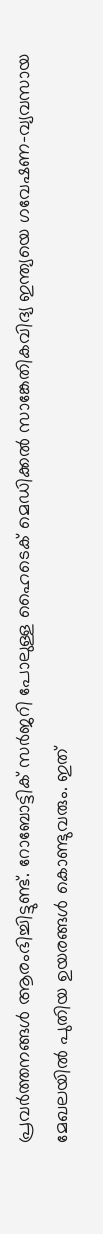പ്രവര്‍ത്തനങ്ങള്‍ ആരംഭിച്ചിട്ടുണ്ട്. റോബോട്ടിക് സര്‍ജറി പോലുള്ള ഹൈടെക് മെഡിക്കല്‍ സാങ്കേതികവിദ്യ ഇന്ത്യയെ ഗവേഷണ-വ്യവസായ മേഖലയില്‍ പുതിയ ഉയരങ്ങള്‍ കൊണ്ടുവരും. ഇത്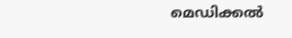മെഡിക്കല്‍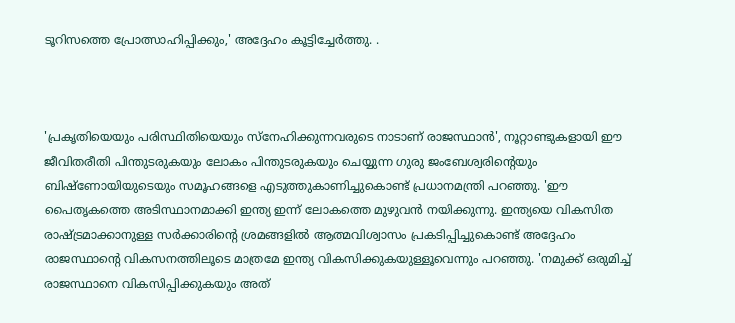ടൂറിസത്തെ പ്രോത്സാഹിപ്പിക്കും,' അദ്ദേഹം കൂട്ടിച്ചേര്‍ത്തു. .



'പ്രകൃതിയെയും പരിസ്ഥിതിയെയും സ്‌നേഹിക്കുന്നവരുടെ നാടാണ് രാജസ്ഥാന്‍', നൂറ്റാണ്ടുകളായി ഈ ജീവിതരീതി പിന്തുടരുകയും ലോകം പിന്തുടരുകയും ചെയ്യുന്ന ഗുരു ജംബേശ്വരിന്റെയും ബിഷ്ണോയിയുടെയും സമൂഹങ്ങളെ എടുത്തുകാണിച്ചുകൊണ്ട് പ്രധാനമന്ത്രി പറഞ്ഞു. 'ഈ പൈതൃകത്തെ അടിസ്ഥാനമാക്കി ഇന്ത്യ ഇന്ന് ലോകത്തെ മുഴുവന്‍ നയിക്കുന്നു. ഇന്ത്യയെ വികസിത രാഷ്ട്രമാക്കാനുള്ള സര്‍ക്കാരിന്റെ ശ്രമങ്ങളില്‍ ആത്മവിശ്വാസം പ്രകടിപ്പിച്ചുകൊണ്ട് അദ്ദേഹം രാജസ്ഥാന്റെ വികസനത്തിലൂടെ മാത്രമേ ഇന്ത്യ വികസിക്കുകയുള്ളൂവെന്നും പറഞ്ഞു. 'നമുക്ക് ഒരുമിച്ച് രാജസ്ഥാനെ വികസിപ്പിക്കുകയും അത്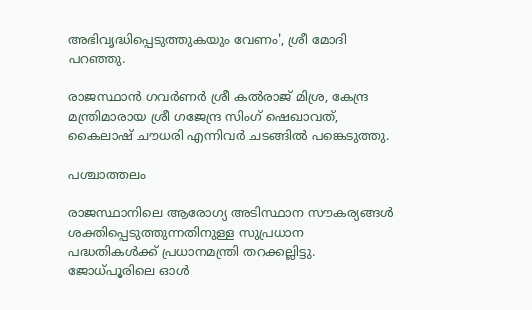അഭിവൃദ്ധിപ്പെടുത്തുകയും വേണം', ശ്രീ മോദി പറഞ്ഞു.

രാജസ്ഥാന്‍ ഗവര്‍ണര്‍ ശ്രീ കല്‍രാജ് മിശ്ര, കേന്ദ്ര മന്ത്രിമാരായ ശ്രീ ഗജേന്ദ്ര സിംഗ് ഷെഖാവത്, കൈലാഷ് ചൗധരി എന്നിവര്‍ ചടങ്ങില്‍ പങ്കെടുത്തു.

പശ്ചാത്തലം

രാജസ്ഥാനിലെ ആരോഗ്യ അടിസ്ഥാന സൗകര്യങ്ങള്‍ ശക്തിപ്പെടുത്തുന്നതിനുള്ള സുപ്രധാന പദ്ധതികള്‍ക്ക് പ്രധാനമന്ത്രി തറക്കല്ലിട്ടു. ജോധ്പൂരിലെ ഓള്‍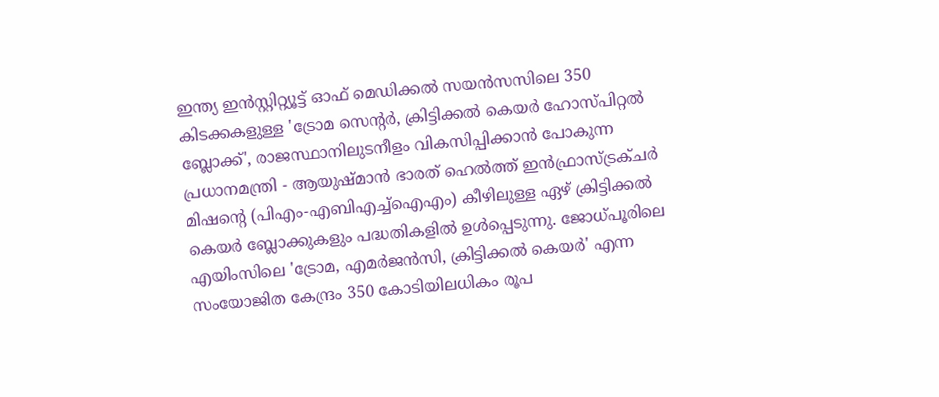ഇന്ത്യ ഇന്‍സ്റ്റിറ്റ്യൂട്ട് ഓഫ് മെഡിക്കല്‍ സയന്‍സസിലെ 350 കിടക്കകളുള്ള 'ട്രോമ സെന്റര്‍, ക്രിട്ടിക്കല്‍ കെയര്‍ ഹോസ്പിറ്റല്‍ ബ്ലോക്ക്', രാജസ്ഥാനിലുടനീളം വികസിപ്പിക്കാന്‍ പോകുന്ന പ്രധാനമന്ത്രി - ആയുഷ്മാന്‍ ഭാരത് ഹെല്‍ത്ത് ഇന്‍ഫ്രാസ്ട്രക്ചര്‍ മിഷന്റെ (പിഎം-എബിഎച്ച്‌ഐഎം) കീഴിലുള്ള ഏഴ് ക്രിട്ടിക്കല്‍ കെയര്‍ ബ്ലോക്കുകളും പദ്ധതികളില്‍ ഉള്‍പ്പെടുന്നു. ജോധ്പൂരിലെ എയിംസിലെ 'ട്രോമ, എമര്‍ജന്‍സി, ക്രിട്ടിക്കല്‍ കെയര്‍' എന്ന സംയോജിത കേന്ദ്രം 350 കോടിയിലധികം രൂപ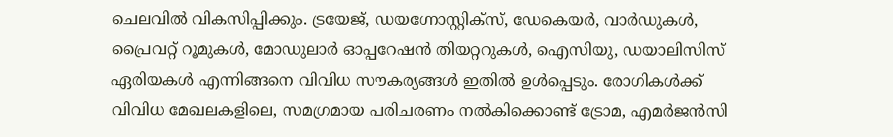ചെലവില്‍ വികസിപ്പിക്കും. ട്രയേജ്, ഡയഗ്നോസ്റ്റിക്സ്, ഡേകെയര്‍, വാര്‍ഡുകള്‍, പ്രൈവറ്റ് റൂമുകള്‍, മോഡുലാര്‍ ഓപ്പറേഷന്‍ തിയറ്ററുകള്‍, ഐസിയു, ഡയാലിസിസ് ഏരിയകള്‍ എന്നിങ്ങനെ വിവിധ സൗകര്യങ്ങള്‍ ഇതില്‍ ഉള്‍പ്പെടും. രോഗികള്‍ക്ക് വിവിധ മേഖലകളിലെ, സമഗ്രമായ പരിചരണം നല്‍കിക്കൊണ്ട് ട്രോമ, എമര്‍ജന്‍സി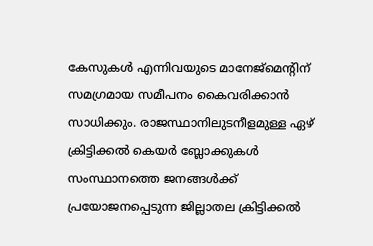കേസുകള്‍ എന്നിവയുടെ മാനേജ്‌മെന്റിന് സമഗ്രമായ സമീപനം കൈവരിക്കാന്‍ സാധിക്കും. രാജസ്ഥാനിലുടനീളമുള്ള ഏഴ് ക്രിട്ടിക്കല്‍ കെയര്‍ ബ്ലോക്കുകള്‍ സംസ്ഥാനത്തെ ജനങ്ങള്‍ക്ക് പ്രയോജനപ്പെടുന്ന ജില്ലാതല ക്രിട്ടിക്കല്‍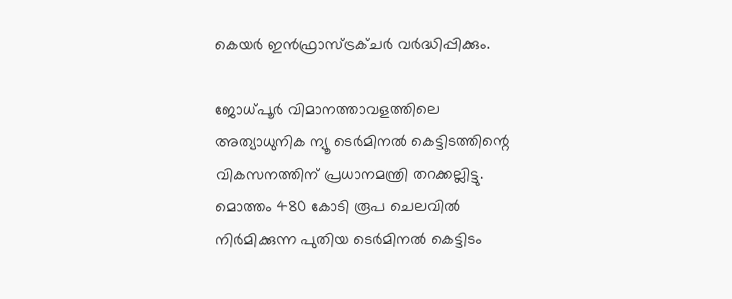കെയര്‍ ഇന്‍ഫ്രാസ്ട്രക്ചര്‍ വര്‍ദ്ധിപ്പിക്കും.

ജോധ്പൂര്‍ വിമാനത്താവളത്തിലെ അത്യാധുനിക ന്യൂ ടെര്‍മിനല്‍ കെട്ടിടത്തിന്റെ വികസനത്തിന് പ്രധാനമന്ത്രി തറക്കല്ലിട്ടു. മൊത്തം 480 കോടി രൂപ ചെലവില്‍ നിര്‍മിക്കുന്ന പുതിയ ടെര്‍മിനല്‍ കെട്ടിടം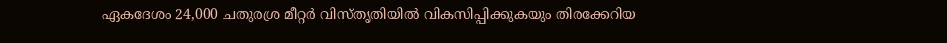ഏകദേശം 24,000 ചതുരശ്ര മീറ്റര്‍ വിസ്തൃതിയില്‍ വികസിപ്പിക്കുകയും തിരക്കേറിയ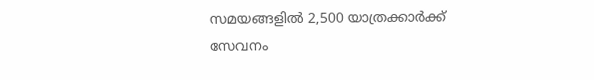സമയങ്ങളില്‍ 2,500 യാത്രക്കാര്‍ക്ക് സേവനം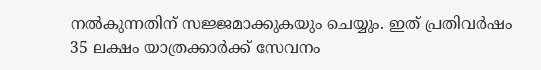നല്‍കുന്നതിന് സജ്ജമാക്കുകയും ചെയ്യും. ഇത് പ്രതിവര്‍ഷം 35 ലക്ഷം യാത്രക്കാര്‍ക്ക് സേവനം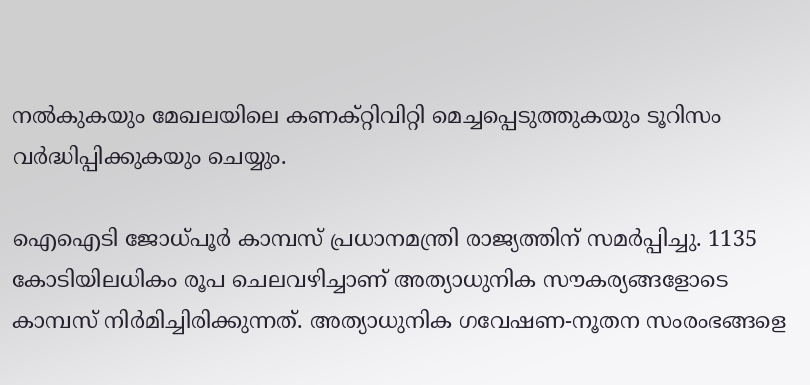നല്‍കുകയും മേഖലയിലെ കണക്റ്റിവിറ്റി മെച്ചപ്പെടുത്തുകയും ടൂറിസം വര്‍ദ്ധിപ്പിക്കുകയും ചെയ്യും.

ഐഐടി ജോധ്പൂര്‍ കാമ്പസ് പ്രധാനമന്ത്രി രാജ്യത്തിന് സമര്‍പ്പിച്ചു. 1135 കോടിയിലധികം രൂപ ചെലവഴിച്ചാണ് അത്യാധുനിക സൗകര്യങ്ങളോടെ കാമ്പസ് നിര്‍മിച്ചിരിക്കുന്നത്. അത്യാധുനിക ഗവേഷണ-നൂതന സംരംഭങ്ങളെ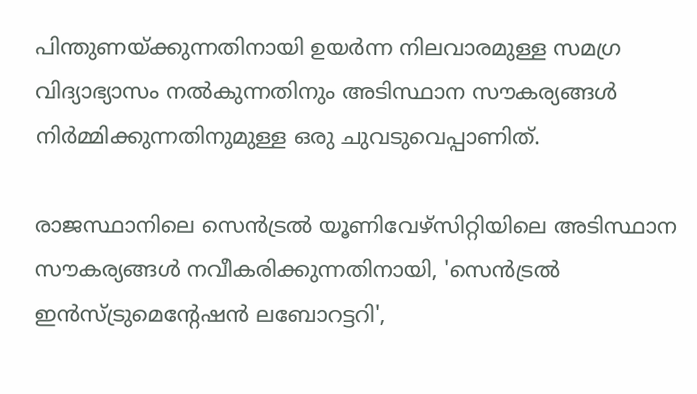പിന്തുണയ്ക്കുന്നതിനായി ഉയര്‍ന്ന നിലവാരമുള്ള സമഗ്ര വിദ്യാഭ്യാസം നല്‍കുന്നതിനും അടിസ്ഥാന സൗകര്യങ്ങള്‍ നിര്‍മ്മിക്കുന്നതിനുമുള്ള ഒരു ചുവടുവെപ്പാണിത്.

രാജസ്ഥാനിലെ സെന്‍ട്രല്‍ യൂണിവേഴ്സിറ്റിയിലെ അടിസ്ഥാന സൗകര്യങ്ങള്‍ നവീകരിക്കുന്നതിനായി, 'സെന്‍ട്രല്‍ ഇന്‍സ്ട്രുമെന്റേഷന്‍ ലബോറട്ടറി',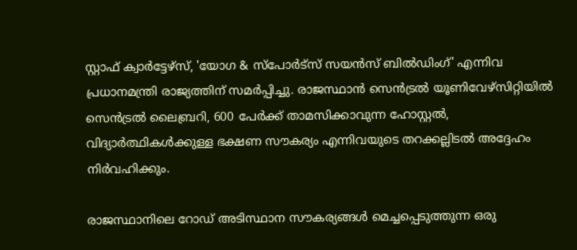സ്റ്റാഫ് ക്വാര്‍ട്ടേഴ്സ്, 'യോഗ & സ്പോര്‍ട്സ് സയന്‍സ് ബില്‍ഡിംഗ്' എന്നിവ പ്രധാനമന്ത്രി രാജ്യത്തിന് സമര്‍പ്പിച്ചു. രാജസ്ഥാന്‍ സെന്‍ട്രല്‍ യൂണിവേഴ്‌സിറ്റിയില്‍ സെന്‍ട്രല്‍ ലൈബ്രറി, 600 പേര്‍ക്ക് താമസിക്കാവുന്ന ഹോസ്റ്റല്‍, വിദ്യാര്‍ത്ഥികള്‍ക്കുള്ള ഭക്ഷണ സൗകര്യം എന്നിവയുടെ തറക്കല്ലിടല്‍ അദ്ദേഹം നിര്‍വഹിക്കും.

രാജസ്ഥാനിലെ റോഡ് അടിസ്ഥാന സൗകര്യങ്ങള്‍ മെച്ചപ്പെടുത്തുന്ന ഒരു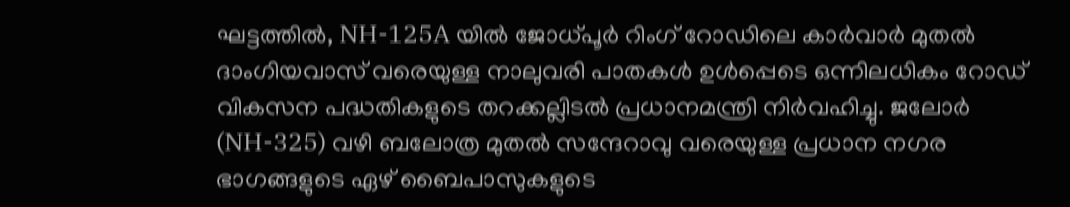ഘട്ടത്തില്‍, NH-125A യില്‍ ജോധ്പൂര്‍ റിംഗ് റോഡിലെ കാര്‍വാര്‍ മുതല്‍ ദാംഗിയവാസ് വരെയുള്ള നാലുവരി പാതകള്‍ ഉള്‍പ്പെടെ ഒന്നിലധികം റോഡ് വികസന പദ്ധതികളുടെ തറക്കല്ലിടല്‍ പ്രധാനമന്ത്രി നിര്‍വഹിച്ചു. ജലോര്‍ (NH-325) വഴി ബലോത്ര മുതല്‍ സന്ദേറാവു വരെയുള്ള പ്രധാന നഗര ഭാഗങ്ങളുടെ ഏഴ് ബൈപാസുകളുടെ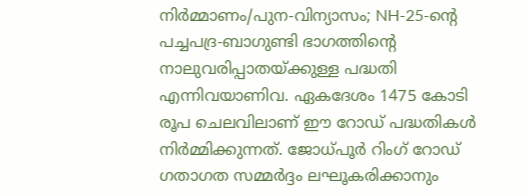നിര്‍മ്മാണം/പുന-വിന്യാസം; NH-25-ന്റെ പച്ചപദ്ര-ബാഗുണ്ടി ഭാഗത്തിന്റെ നാലുവരിപ്പാതയ്ക്കുള്ള പദ്ധതി എന്നിവയാണിവ. ഏകദേശം 1475 കോടി രൂപ ചെലവിലാണ് ഈ റോഡ് പദ്ധതികള്‍ നിര്‍മ്മിക്കുന്നത്. ജോധ്പൂര്‍ റിംഗ് റോഡ് ഗതാഗത സമ്മര്‍ദ്ദം ലഘൂകരിക്കാനും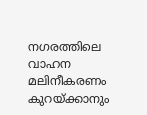നഗരത്തിലെ വാഹന മലിനീകരണം കുറയ്ക്കാനും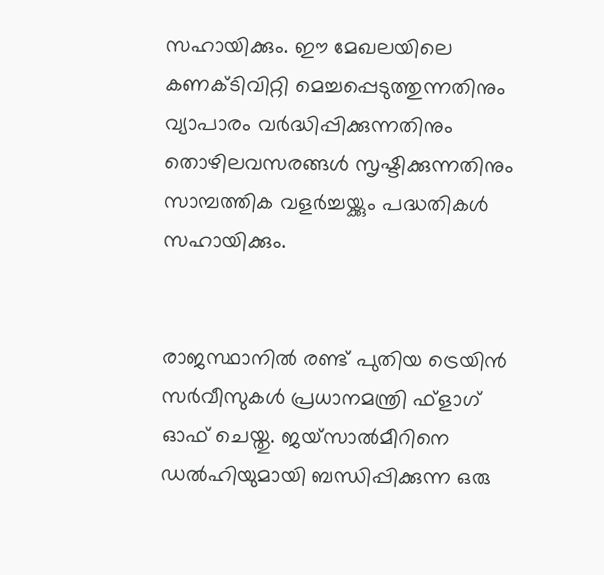സഹായിക്കും. ഈ മേഖലയിലെ കണക്ടിവിറ്റി മെച്ചപ്പെടുത്തുന്നതിനും വ്യാപാരം വര്‍ദ്ധിപ്പിക്കുന്നതിനും തൊഴിലവസരങ്ങള്‍ സൃഷ്ടിക്കുന്നതിനും സാമ്പത്തിക വളര്‍ച്ചയ്ക്കും പദ്ധതികള്‍ സഹായിക്കും.


രാജസ്ഥാനില്‍ രണ്ട് പുതിയ ട്രെയിന്‍ സര്‍വീസുകള്‍ പ്രധാനമന്ത്രി ഫ്ളാഗ്  ഓഫ് ചെയ്തു. ജയ്സാല്‍മീറിനെ ഡല്‍ഹിയുമായി ബന്ധിപ്പിക്കുന്ന ഒരു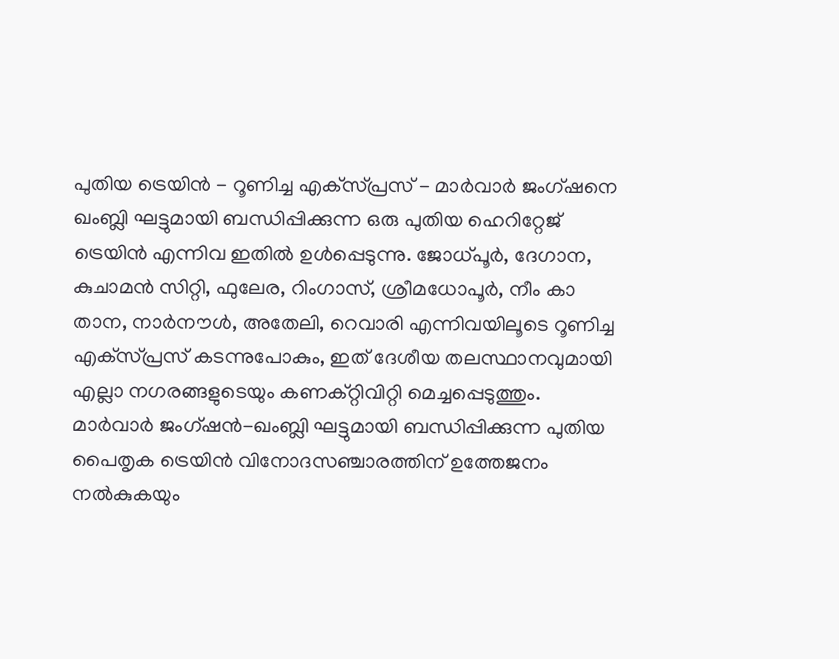പുതിയ ട്രെയിന്‍ - റൂണിച്ച എക്‌സ്പ്രസ് - മാര്‍വാര്‍ ജംഗ്ഷനെ ഖംബ്ലി ഘട്ടുമായി ബന്ധിപ്പിക്കുന്ന ഒരു പുതിയ ഹെറിറ്റേജ് ട്രെയിന്‍ എന്നിവ ഇതില്‍ ഉള്‍പ്പെടുന്നു. ജോധ്പൂര്‍, ദേഗാന, കുചാമന്‍ സിറ്റി, ഫുലേര, റിംഗാസ്, ശ്രീമധോപൂര്‍, നീം കാ താന, നാര്‍നൗള്‍, അതേലി, റെവാരി എന്നിവയിലൂടെ റൂണിച്ച എക്‌സ്പ്രസ് കടന്നുപോകും, ഇത് ദേശീയ തലസ്ഥാനവുമായി എല്ലാ നഗരങ്ങളുടെയും കണക്റ്റിവിറ്റി മെച്ചപ്പെടുത്തും. മാര്‍വാര്‍ ജംഗ്ഷന്‍-ഖംബ്ലി ഘട്ടുമായി ബന്ധിപ്പിക്കുന്ന പുതിയ പൈതൃക ട്രെയിന്‍ വിനോദസഞ്ചാരത്തിന് ഉത്തേജനം നല്‍കുകയും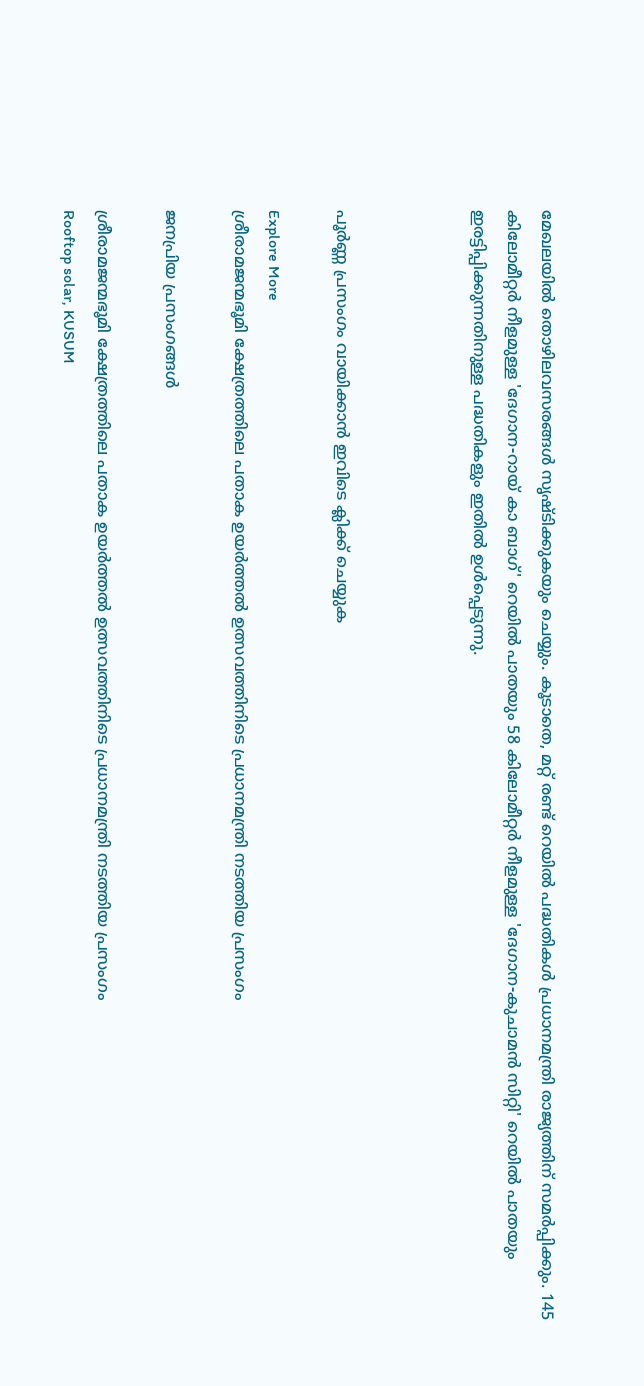മേഖലയില്‍ തൊഴിലവസരങ്ങള്‍ സൃഷ്ടിക്കുകയും ചെയ്യും. കൂടാതെ, മറ്റ് രണ്ട് റെയില്‍ പദ്ധതികള്‍ പ്രധാനമന്ത്രി രാജ്യത്തിന് സമര്‍പ്പിക്കും. 145 കിലോമീറ്റര്‍ നീളമുള്ള 'ദേഗാന-റായ് കാ ബാഗ്' റെയില്‍ പാതയും 58 കിലോമീറ്റര്‍ നീളമുള്ള 'ദേഗാന-കുചാമന്‍ സിറ്റി' റെയില്‍ പാതയും ഇരട്ടിപ്പിക്കുന്നതിനുള്ള പദ്ധതികളും ഇതില്‍ ഉള്‍പ്പെടുന്നു.



പൂർണ്ണ പ്രസംഗം വായിക്കാൻ ഇവിടെ ക്ലിക്ക് ചെയ്യുക

Explore More
ശ്രീരാമജന്മഭൂമി ക്ഷേത്രത്തിലെ പതാക ഉയർത്തൽ ഉത്സവത്തിനിടെ പ്രധാനമന്ത്രി നടത്തിയ പ്രസംഗം

ജനപ്രിയ പ്രസംഗങ്ങൾ

ശ്രീരാമജന്മഭൂമി ക്ഷേത്രത്തിലെ പതാക ഉയർത്തൽ ഉത്സവത്തിനിടെ പ്രധാനമന്ത്രി നടത്തിയ പ്രസംഗം
Rooftop solar, KUSUM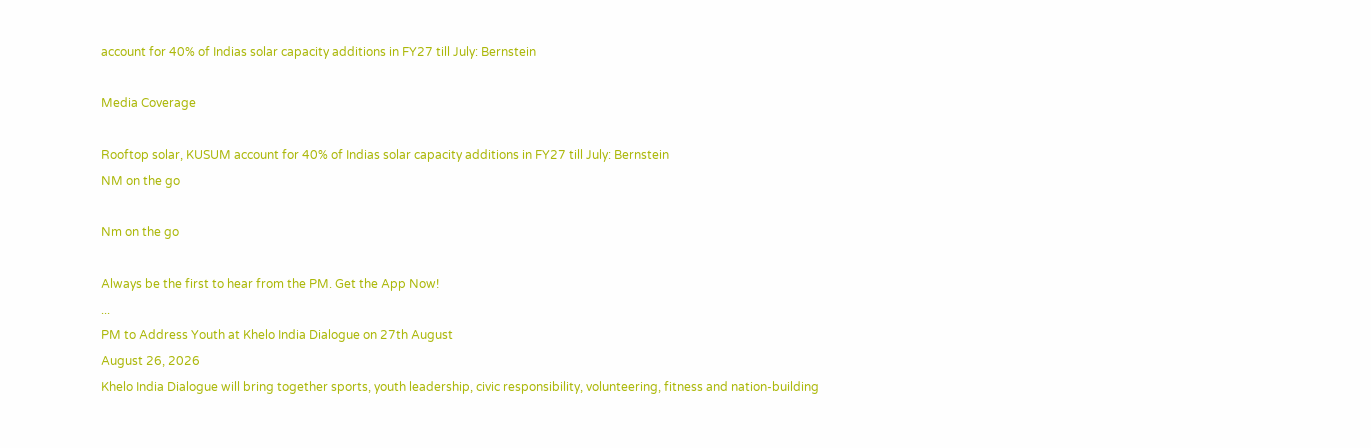account for 40% of Indias solar capacity additions in FY27 till July: Bernstein

Media Coverage

Rooftop solar, KUSUM account for 40% of Indias solar capacity additions in FY27 till July: Bernstein
NM on the go

Nm on the go

Always be the first to hear from the PM. Get the App Now!
...
PM to Address Youth at Khelo India Dialogue on 27th August
August 26, 2026
Khelo India Dialogue will bring together sports, youth leadership, civic responsibility, volunteering, fitness and nation-building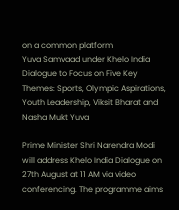on a common platform
Yuva Samvaad under Khelo India Dialogue to Focus on Five Key Themes: Sports, Olympic Aspirations, Youth Leadership, Viksit Bharat and Nasha Mukt Yuva

Prime Minister Shri Narendra Modi will address Khelo India Dialogue on 27th August at 11 AM via video conferencing. The programme aims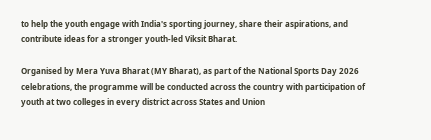to help the youth engage with India's sporting journey, share their aspirations, and contribute ideas for a stronger youth-led Viksit Bharat.

Organised by Mera Yuva Bharat (MY Bharat), as part of the National Sports Day 2026 celebrations, the programme will be conducted across the country with participation of youth at two colleges in every district across States and Union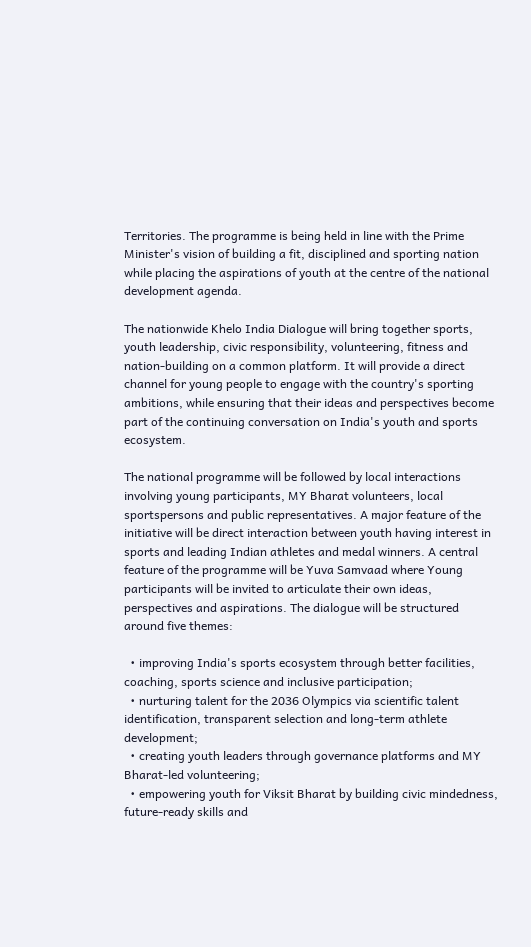Territories. The programme is being held in line with the Prime Minister's vision of building a fit, disciplined and sporting nation while placing the aspirations of youth at the centre of the national development agenda.

The nationwide Khelo India Dialogue will bring together sports, youth leadership, civic responsibility, volunteering, fitness and nation-building on a common platform. It will provide a direct channel for young people to engage with the country's sporting ambitions, while ensuring that their ideas and perspectives become part of the continuing conversation on India's youth and sports ecosystem.

The national programme will be followed by local interactions involving young participants, MY Bharat volunteers, local sportspersons and public representatives. A major feature of the initiative will be direct interaction between youth having interest in sports and leading Indian athletes and medal winners. A central feature of the programme will be Yuva Samvaad where Young participants will be invited to articulate their own ideas, perspectives and aspirations. The dialogue will be structured around five themes:

  • improving India's sports ecosystem through better facilities, coaching, sports science and inclusive participation;
  • nurturing talent for the 2036 Olympics via scientific talent identification, transparent selection and long-term athlete development;
  • creating youth leaders through governance platforms and MY Bharat-led volunteering;
  • empowering youth for Viksit Bharat by building civic mindedness, future-ready skills and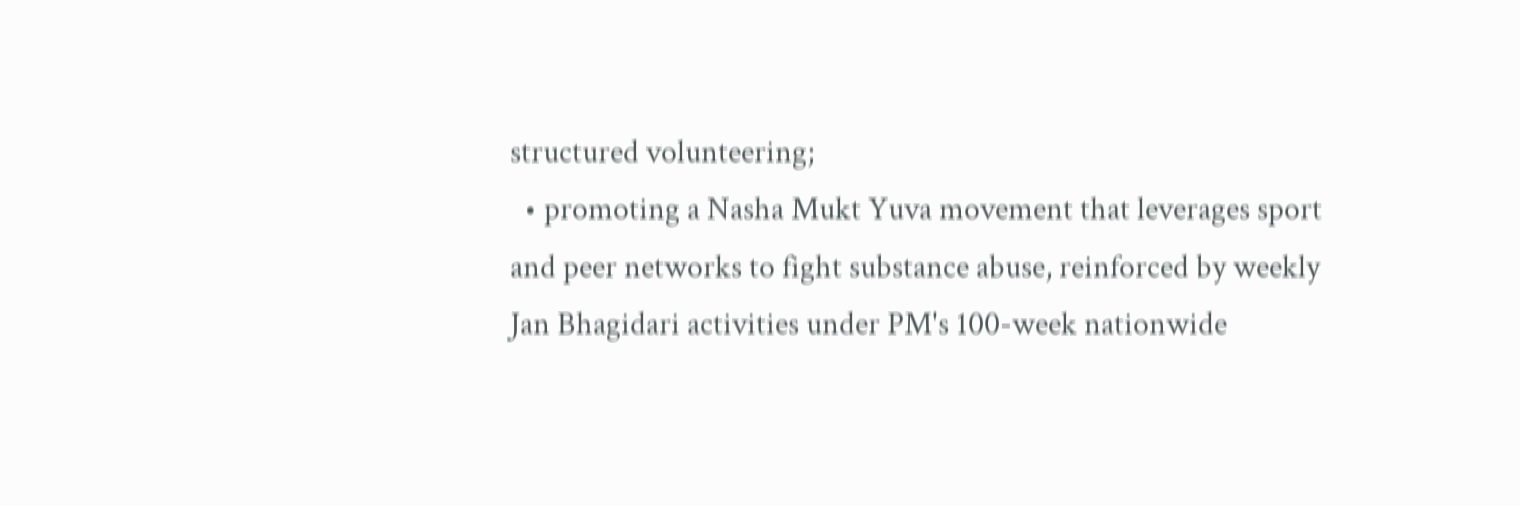structured volunteering;
  • promoting a Nasha Mukt Yuva movement that leverages sport and peer networks to fight substance abuse, reinforced by weekly Jan Bhagidari activities under PM's 100-week nationwide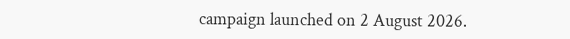campaign launched on 2 August 2026.